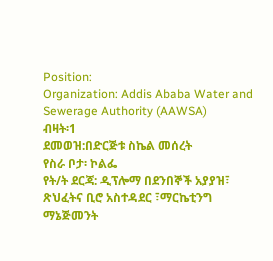Position:
Organization: Addis Ababa Water and Sewerage Authority (AAWSA)
ብዛት፡1
ደመወዝ:በድርጅቱ ስኬል መሰረት
የስራ ቦታ፡ ኮልፌ
የት/ት ደርጃ: ዲፕሎማ በደንበኞች አያያዝ፣ ጽህፈትና ቢሮ አስተዳደር ፣ማርኬቲንግ ማኔጅመንት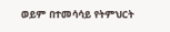ወይም በተመሳሳይ የትምህርት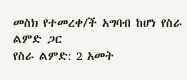መስክ የተመረቀ/ች አግባብ ከሆነ የስራ ልምድ ጋር
የስራ ልምድ: 2 አመት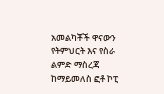አመልካቾች ዋናውን የትምህርት እና የስራ ልምድ ማስረጃ ከማይመለስ ፎቶ ኮፒ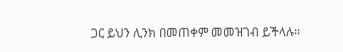ጋር ይህን ሊንክ በመጠቀም መመዝገብ ይችላሉ፡፡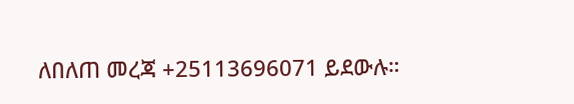ለበለጠ መረጃ +25113696071 ይደውሉ።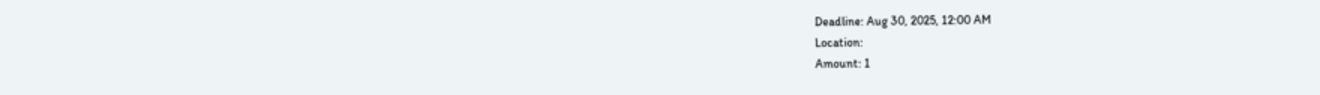Deadline: Aug 30, 2025, 12:00 AM
Location:
Amount: 1